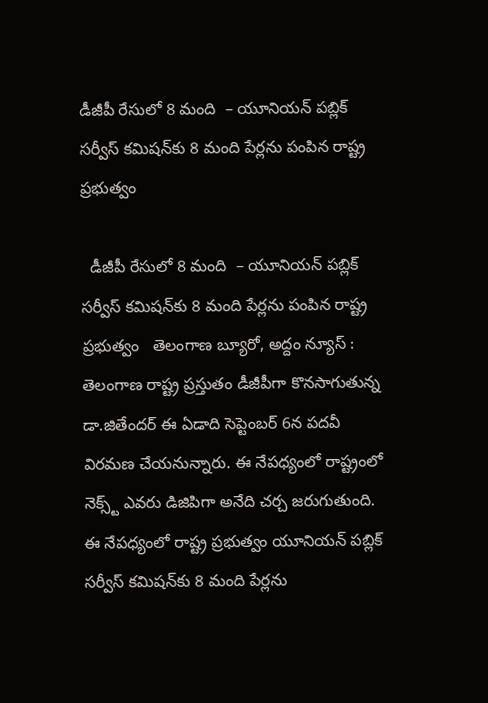డీజీపీ రేసులో 8 మంది  – యూనియన్ పబ్లిక్ సర్వీస్ కమిషన్‌కు 8 మంది పేర్లను పంపిన రాష్ట్ర ప్రభుత్వం

  డీజీపీ రేసులో 8 మంది  – యూనియన్ పబ్లిక్ సర్వీస్ కమిషన్‌కు 8 మంది పేర్లను పంపిన రాష్ట్ర ప్రభుత్వం   తెలంగాణ బ్యూరో, అద్దం న్యూస్ :    తెలంగాణ రాష్ట్ర ప్రస్తుతం డీజీపీగా కొనసాగుతున్న డా.జితేందర్ ఈ ఏడాది సెప్టెంబర్ 6న పదవీ విరమణ చేయ‌నున్నారు. ఈ నేప‌ధ్యంలో రాష్ట్రంలో నెక్స్ట్ ఎవ‌రు డిజిపిగా అనేది చ‌ర్చ జ‌రుగుతుంది. ఈ నేప‌ధ్యంలో రాష్ట్ర ప్ర‌భుత్వం యూనియన్ పబ్లిక్ సర్వీస్ కమిషన్‌కు 8 మంది పేర్లను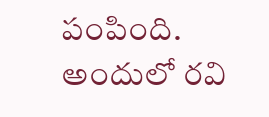పంపింది. అందులో రవి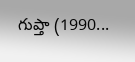గుప్తా (1990...